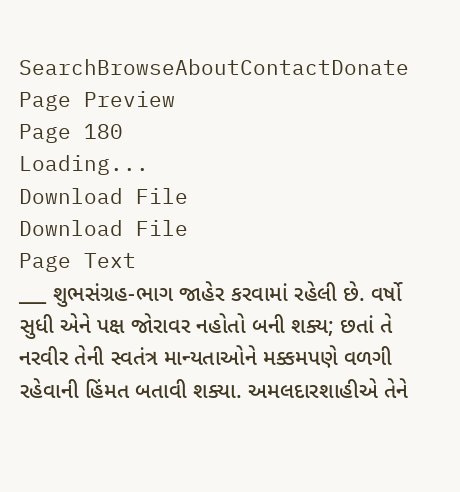SearchBrowseAboutContactDonate
Page Preview
Page 180
Loading...
Download File
Download File
Page Text
___ શુભસંગ્રહ-ભાગ જાહેર કરવામાં રહેલી છે. વર્ષો સુધી એને પક્ષ જોરાવર નહોતો બની શક્ય; છતાં તે નરવીર તેની સ્વતંત્ર માન્યતાઓને મક્કમપણે વળગી રહેવાની હિંમત બતાવી શક્યા. અમલદારશાહીએ તેને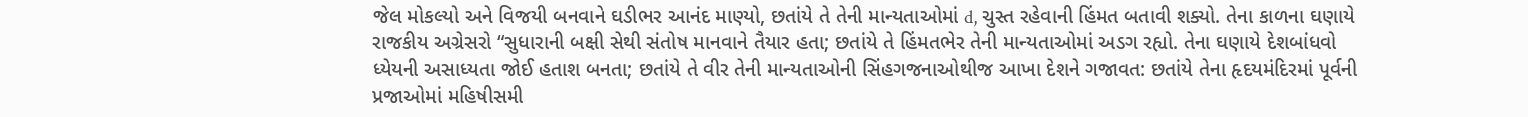જેલ મોકલ્યો અને વિજયી બનવાને ઘડીભર આનંદ માણ્યો, છતાંયે તે તેની માન્યતાઓમાં d, ચુસ્ત રહેવાની હિંમત બતાવી શક્યો. તેના કાળના ઘણાયે રાજકીય અગ્રેસરો “સુધારાની બક્ષી સેથી સંતોષ માનવાને તૈયાર હતા; છતાંયે તે હિંમતભેર તેની માન્યતાઓમાં અડગ રહ્યો. તેના ઘણાયે દેશબાંધવો ધ્યેયની અસાધ્યતા જોઈ હતાશ બનતા; છતાંયે તે વીર તેની માન્યતાઓની સિંહગજનાઓથીજ આખા દેશને ગજાવત: છતાંયે તેના હૃદયમંદિરમાં પૂર્વની પ્રજાઓમાં મહિષીસમી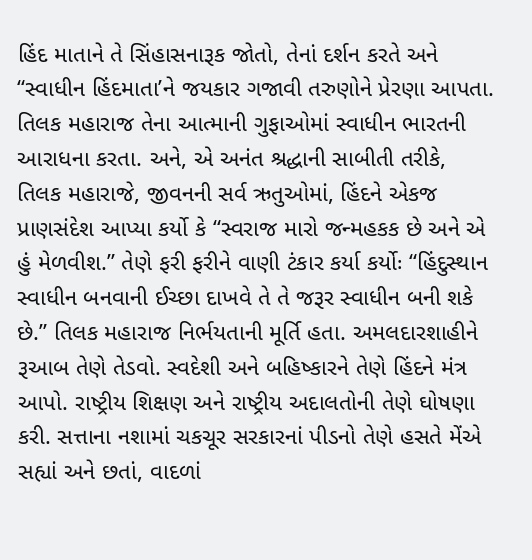હિંદ માતાને તે સિંહાસનારૂક જોતો, તેનાં દર્શન કરતે અને “સ્વાધીન હિંદમાતા’ને જયકાર ગજાવી તરુણોને પ્રેરણા આપતા. તિલક મહારાજ તેના આત્માની ગુફાઓમાં સ્વાધીન ભારતની આરાધના કરતા. અને, એ અનંત શ્રદ્ધાની સાબીતી તરીકે, તિલક મહારાજે, જીવનની સર્વ ઋતુઓમાં, હિંદને એકજ પ્રાણસંદેશ આપ્યા કર્યો કે “સ્વરાજ મારો જન્મહકક છે અને એ હું મેળવીશ.” તેણે ફરી ફરીને વાણી ટંકાર કર્યા કર્યોઃ “હિંદુસ્થાન સ્વાધીન બનવાની ઈચ્છા દાખવે તે તે જરૂર સ્વાધીન બની શકે છે.” તિલક મહારાજ નિર્ભયતાની મૂર્તિ હતા. અમલદારશાહીને રૂઆબ તેણે તેડવો. સ્વદેશી અને બહિષ્કારને તેણે હિંદને મંત્ર આપો. રાષ્ટ્રીય શિક્ષણ અને રાષ્ટ્રીય અદાલતોની તેણે ઘોષણા કરી. સત્તાના નશામાં ચકચૂર સરકારનાં પીડનો તેણે હસતે મેંએ સહ્યાં અને છતાં, વાદળાં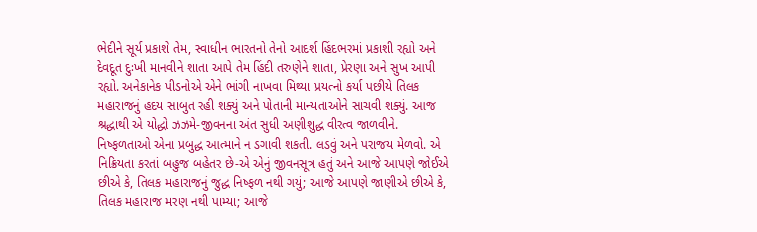ભેદીને સૂર્ય પ્રકાશે તેમ, સ્વાધીન ભારતનો તેનો આદર્શ હિંદભરમાં પ્રકાશી રહ્યો અને દેવદૂત દુઃખી માનવીને શાતા આપે તેમ હિંદી તરુણેને શાતા, પ્રેરણા અને સુખ આપી રહ્યો. અનેકાનેક પીડનોએ એને ભાંગી નાખવા મિથ્યા પ્રયત્નો કર્યા પછીયે તિલક મહારાજનું હદય સાબુત રહી શક્યું અને પોતાની માન્યતાઓને સાચવી શક્યું. આજ શ્રદ્ધાથી એ યોદ્ધો ઝઝમે-જીવનના અંત સુધી અણીશુદ્ધ વીરત્વ જાળવીને. નિષ્ફળતાઓ એના પ્રબુદ્ધ આત્માને ન ડગાવી શકતી. લડવું અને પરાજય મેળવો. એ નિક્રિયતા કરતાં બહુજ બહેતર છે-એ એનું જીવનસૂત્ર હતું અને આજે આપણે જોઈએ છીએ કે, તિલક મહારાજનું જુદ્ધ નિષ્ફળ નથી ગયું; આજે આપણે જાણીએ છીએ કે, તિલક મહારાજ મરણ નથી પામ્યા; આજે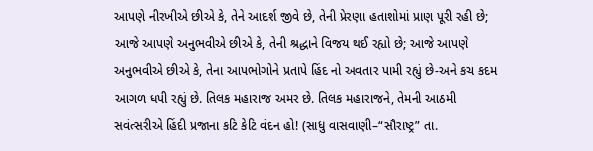આપણે નીરખીએ છીએ કે, તેને આદર્શ જીવે છે, તેની પ્રેરણા હતાશોમાં પ્રાણ પૂરી રહી છે; આજે આપણે અનુભવીએ છીએ કે, તેની શ્રદ્ધાને વિજય થઈ રહ્યો છે; આજે આપણે અનુભવીએ છીએ કે, તેના આપભોગોને પ્રતાપે હિંદ નો અવતાર પામી રહ્યું છે-અને કચ કદમ આગળ ધપી રહ્યું છે. તિલક મહારાજ અમર છે. તિલક મહારાજને, તેમની આઠમી સવંત્સરીએ હિંદી પ્રજાના કટિ કેટિ વંદન હો! (સાધુ વાસવાણી–“સૌરાષ્ટ્ર” તા.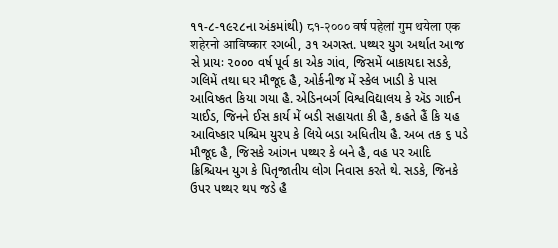૧૧-૮-૧૯૨૮ના અંકમાંથી) ८१-२००० वर्ष पहेलां गुम थयेला एक शहेरनो आविष्कार રગબી, ૩૧ અગસ્ત. પથ્થર યુગ અર્થાત આજ સે પ્રાયઃ ૨૦૦૦ વર્ષ પૂર્વ કા એક ગાંવ, જિસમેં બાકાયદા સડકે, ગલિમેં તથા ઘર મૌજૂદ હૈ, ઓર્કનીજ મેં સ્કેલ ખાડી કે પાસ આવિષ્કત કિયા ગયા હૈ. એડિનબર્ગ વિશ્વવિદ્યાલય કે ઍડ ગાઈન ચાઈડ, જિનને ઈસ કાર્ય મેં બડી સહાયતા કી હૈ, કહતે હૈં કિ યહ આવિષ્કાર પશ્ચિમ યુરપ કે લિયે બડા અધિતીય હૈ. અબ તક ૬ પડે મૌજૂદ હૈ, જિસકે આંગન પથ્થર કે બને હૈ, વહ પર આદિ ક્રિશ્ચિયન યુગ કે પિતૃજાતીય લોગ નિવાસ કરતે થે. સડકે, જિનકે ઉપર પથ્થર થ૫ જડે હૈ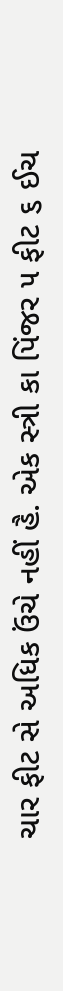ચાર ફીટ સે અધિક ઉંચે નહીં હૈ. એક સ્ત્રી કા પિંજર ૫ ફીટ ૬ ઈચ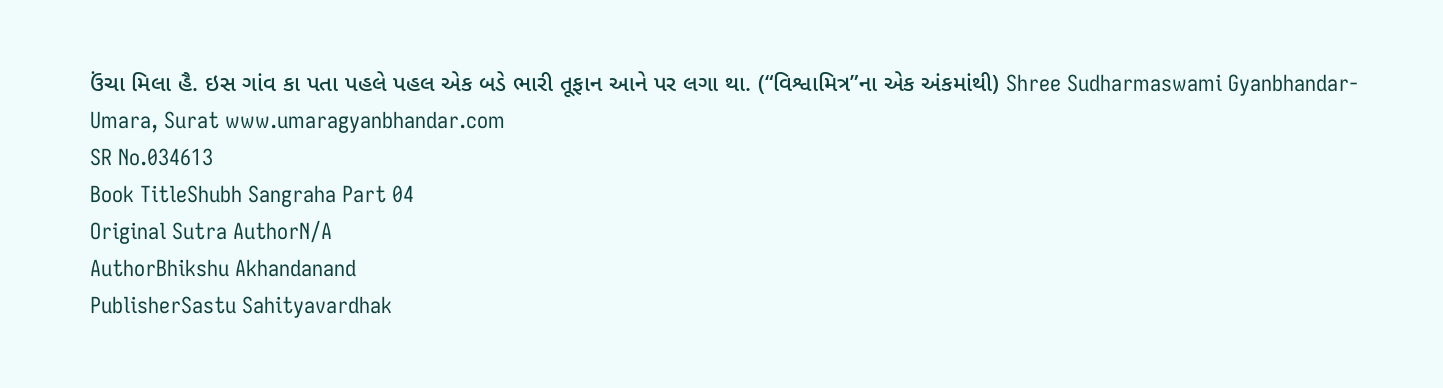ઉંચા મિલા હૈ. ઇસ ગાંવ કા પતા પહલે પહલ એક બડે ભારી તૂફાન આને પર લગા થા. (“વિશ્વામિત્ર”ના એક અંકમાંથી) Shree Sudharmaswami Gyanbhandar-Umara, Surat www.umaragyanbhandar.com
SR No.034613
Book TitleShubh Sangraha Part 04
Original Sutra AuthorN/A
AuthorBhikshu Akhandanand
PublisherSastu Sahityavardhak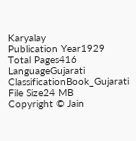Karyalay
Publication Year1929
Total Pages416
LanguageGujarati
ClassificationBook_Gujarati
File Size24 MB
Copyright © Jain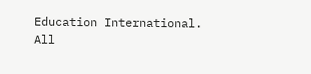Education International. All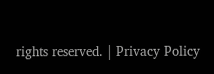rights reserved. | Privacy Policy